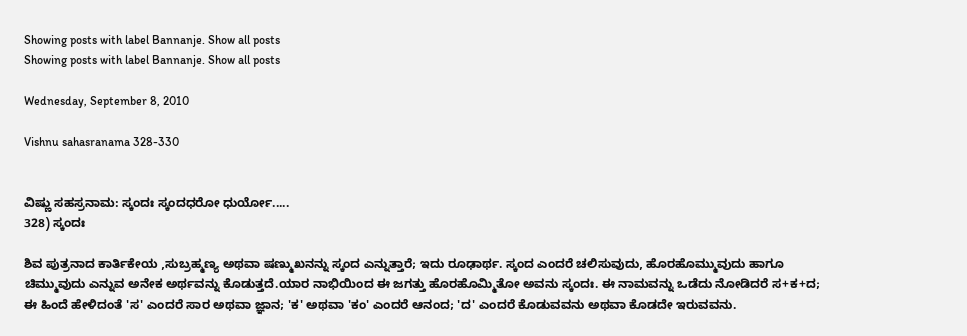Showing posts with label Bannanje. Show all posts
Showing posts with label Bannanje. Show all posts

Wednesday, September 8, 2010

Vishnu sahasranama 328-330


ವಿಷ್ಣು ಸಹಸ್ರನಾಮ: ಸ್ಕಂದಃ ಸ್ಕಂದಧರೋ ಧುರ್ಯೋ.....
328) ಸ್ಕಂದಃ

ಶಿವ ಪುತ್ರನಾದ ಕಾರ್ತಿಕೇಯ ,ಸುಬ್ರಹ್ಮಣ್ಯ ಅಥವಾ ಷಣ್ಮುಖನನ್ನು ಸ್ಕಂದ ಎನ್ನುತ್ತಾರೆ; ಇದು ರೂಢಾರ್ಥ. ಸ್ಕಂದ ಎಂದರೆ ಚಲಿಸುವುದು, ಹೊರಹೊಮ್ಮುವುದು ಹಾಗೂ ಚಿಮ್ಮುವುದು ಎನ್ನುವ ಅನೇಕ ಅರ್ಥವನ್ನು ಕೊಡುತ್ತದೆ.ಯಾರ ನಾಭಿಯಿಂದ ಈ ಜಗತ್ತು ಹೊರಹೊಮ್ಮಿತೋ ಅವನು ಸ್ಕಂದಃ. ಈ ನಾಮವನ್ನು ಒಡೆದು ನೋಡಿದರೆ ಸ+ಕ+ದ; ಈ ಹಿಂದೆ ಹೇಳಿದಂತೆ 'ಸ' ಎಂದರೆ ಸಾರ ಅಥವಾ ಜ್ಞಾನ; 'ಕ' ಅಥವಾ 'ಕಂ' ಎಂದರೆ ಆನಂದ; 'ದ' ಎಂದರೆ ಕೊಡುವವನು ಅಥವಾ ಕೊಡದೇ ಇರುವವನು.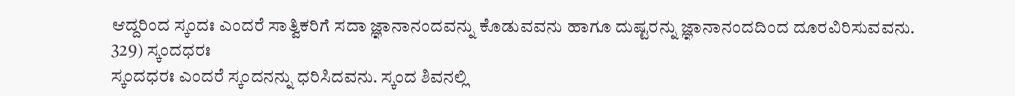ಆದ್ದರಿಂದ ಸ್ಕಂದಃ ಎಂದರೆ ಸಾತ್ವಿಕರಿಗೆ ಸದಾ ಜ್ಞಾನಾನಂದವನ್ನು ಕೊಡುವವನು ಹಾಗೂ ದುಷ್ಟರನ್ನು ಜ್ಞಾನಾನಂದದಿಂದ ದೂರವಿರಿಸುವವನು.
329) ಸ್ಕಂದಧರಃ
ಸ್ಕಂದಧರಃ ಎಂದರೆ ಸ್ಕಂದನನ್ನು ಧರಿಸಿದವನು. ಸ್ಕಂದ ಶಿವನಲ್ಲಿ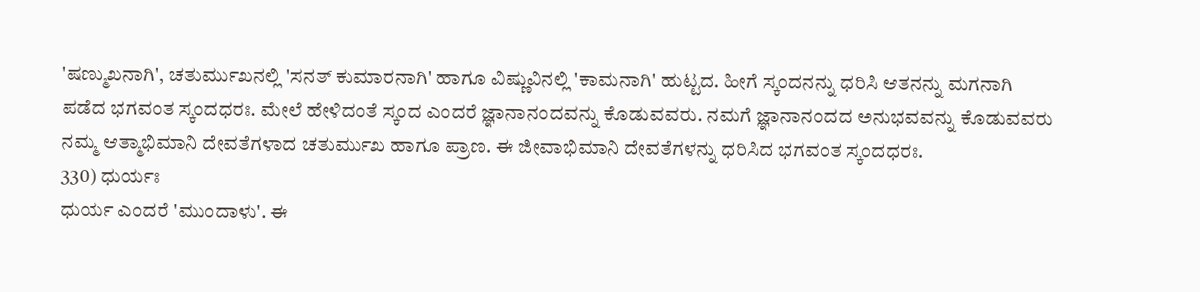'ಷಣ್ಮುಖನಾಗಿ', ಚತುರ್ಮುಖನಲ್ಲಿ 'ಸನತ್ ಕುಮಾರನಾಗಿ' ಹಾಗೂ ವಿಷ್ಣುವಿನಲ್ಲಿ 'ಕಾಮನಾಗಿ' ಹುಟ್ಟದ. ಹೀಗೆ ಸ್ಕಂದನನ್ನು ಧರಿಸಿ ಆತನನ್ನು ಮಗನಾಗಿ ಪಡೆದ ಭಗವಂತ ಸ್ಕಂದಧರಃ. ಮೇಲೆ ಹೇಳಿದಂತೆ ಸ್ಕಂದ ಎಂದರೆ ಜ್ಞಾನಾನಂದವನ್ನು ಕೊಡುವವರು. ನಮಗೆ ಜ್ಞಾನಾನಂದದ ಅನುಭವವನ್ನು ಕೊಡುವವರು ನಮ್ಮ ಆತ್ಮಾಭಿಮಾನಿ ದೇವತೆಗಳಾದ ಚತುರ್ಮುಖ ಹಾಗೂ ಪ್ರಾಣ. ಈ ಜೀವಾಭಿಮಾನಿ ದೇವತೆಗಳನ್ನು ಧರಿಸಿದ ಭಗವಂತ ಸ್ಕಂದಧರಃ.
330) ಧುರ್ಯಃ
ಧುರ್ಯ ಎಂದರೆ 'ಮುಂದಾಳು'. ಈ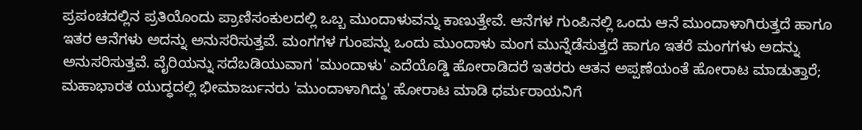ಪ್ರಪಂಚದಲ್ಲಿನ ಪ್ರತಿಯೊಂದು ಪ್ರಾಣಿಸಂಕುಲದಲ್ಲಿ ಒಬ್ಬ ಮುಂದಾಳುವನ್ನು ಕಾಣುತ್ತೇವೆ. ಆನೆಗಳ ಗುಂಪಿನಲ್ಲಿ ಒಂದು ಆನೆ ಮುಂದಾಳಾಗಿರುತ್ತದೆ ಹಾಗೂ ಇತರ ಆನೆಗಳು ಅದನ್ನು ಅನುಸರಿಸುತ್ತವೆ. ಮಂಗಗಳ ಗುಂಪನ್ನು ಒಂದು ಮುಂದಾಳು ಮಂಗ ಮುನ್ನೆಡೆಸುತ್ತದೆ ಹಾಗೂ ಇತರೆ ಮಂಗಗಳು ಅದನ್ನು ಅನುಸರಿಸುತ್ತವೆ. ವೈರಿಯನ್ನು ಸದೆಬಡಿಯುವಾಗ 'ಮುಂದಾಳು' ಎದೆಯೊಡ್ಡಿ ಹೋರಾಡಿದರೆ ಇತರರು ಆತನ ಅಪ್ಪಣೆಯಂತೆ ಹೋರಾಟ ಮಾಡುತ್ತಾರೆ; ಮಹಾಭಾರತ ಯುದ್ಧದಲ್ಲಿ ಭೀಮಾರ್ಜುನರು 'ಮುಂದಾಳಾಗಿದ್ದು' ಹೋರಾಟ ಮಾಡಿ ಧರ್ಮರಾಯನಿಗೆ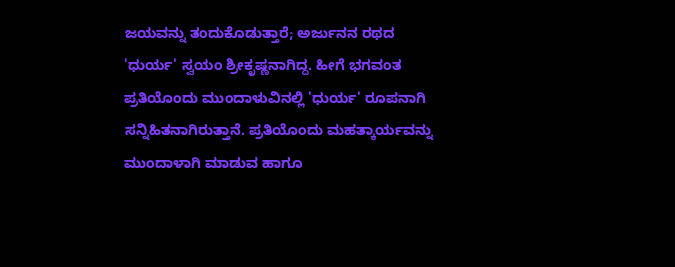ಜಯವನ್ನು ತಂದುಕೊಡುತ್ತಾರೆ; ಅರ್ಜುನನ ರಥದ 'ಧುರ್ಯ' ಸ್ವಯಂ ಶ್ರೀಕೃಷ್ಣನಾಗಿದ್ದ. ಹೀಗೆ ಭಗವಂತ ಪ್ರತಿಯೊಂದು ಮುಂದಾಳುವಿನಲ್ಲಿ 'ಧುರ್ಯ' ರೂಪನಾಗಿ ಸನ್ನಿಹಿತನಾಗಿರುತ್ತಾನೆ. ಪ್ರತಿಯೊಂದು ಮಹತ್ಕಾರ್ಯವನ್ನು ಮುಂದಾಳಾಗಿ ಮಾಡುವ ಹಾಗೂ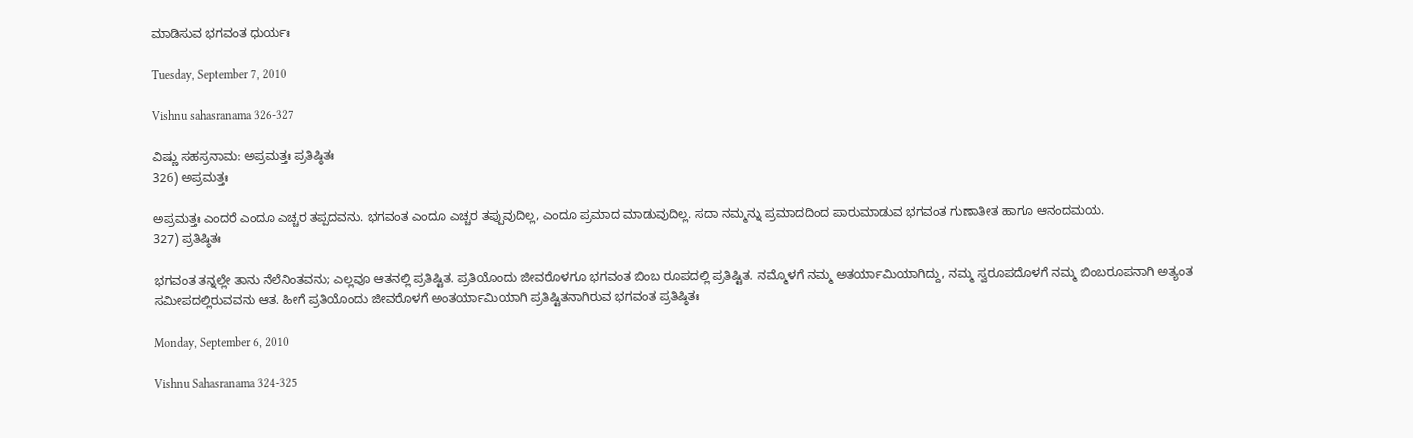ಮಾಡಿಸುವ ಭಗವಂತ ಧುರ್ಯಃ

Tuesday, September 7, 2010

Vishnu sahasranama 326-327

ವಿಷ್ಣು ಸಹಸ್ರನಾಮ: ಅಪ್ರಮತ್ತಃ ಪ್ರತಿಷ್ಠಿತಃ
326) ಅಪ್ರಮತ್ತಃ

ಅಪ್ರಮತ್ತಃ ಎಂದರೆ ಎಂದೂ ಎಚ್ಚರ ತಪ್ಪದವನು. ಭಗವಂತ ಎಂದೂ ಎಚ್ಚರ ತಪ್ಪುವುದಿಲ್ಲ, ಎಂದೂ ಪ್ರಮಾದ ಮಾಡುವುದಿಲ್ಲ. ಸದಾ ನಮ್ಮನ್ನು ಪ್ರಮಾದದಿಂದ ಪಾರುಮಾಡುವ ಭಗವಂತ ಗುಣಾತೀತ ಹಾಗೂ ಆನಂದಮಯ.
327) ಪ್ರತಿಷ್ಠಿತಃ

ಭಗವಂತ ತನ್ನಲ್ಲೇ ತಾನು ನೆಲೆನಿಂತವನು; ಎಲ್ಲವೂ ಆತನಲ್ಲಿ ಪ್ರತಿಷ್ಟಿತ. ಪ್ರತಿಯೊಂದು ಜೀವರೊಳಗೂ ಭಗವಂತ ಬಿಂಬ ರೂಪದಲ್ಲಿ ಪ್ರತಿಷ್ಟಿತ. ನಮ್ಮೊಳಗೆ ನಮ್ಮ ಅತರ್ಯಾಮಿಯಾಗಿದ್ದು, ನಮ್ಮ ಸ್ವರೂಪದೊಳಗೆ ನಮ್ಮ ಬಿಂಬರೂಪನಾಗಿ ಅತ್ಯಂತ ಸಮೀಪದಲ್ಲಿರುವವನು ಆತ. ಹೀಗೆ ಪ್ರತಿಯೊಂದು ಜೀವರೊಳಗೆ ಅಂತರ್ಯಾಮಿಯಾಗಿ ಪ್ರತಿಷ್ಟಿತನಾಗಿರುವ ಭಗವಂತ ಪ್ರತಿಷ್ಠಿತಃ

Monday, September 6, 2010

Vishnu Sahasranama 324-325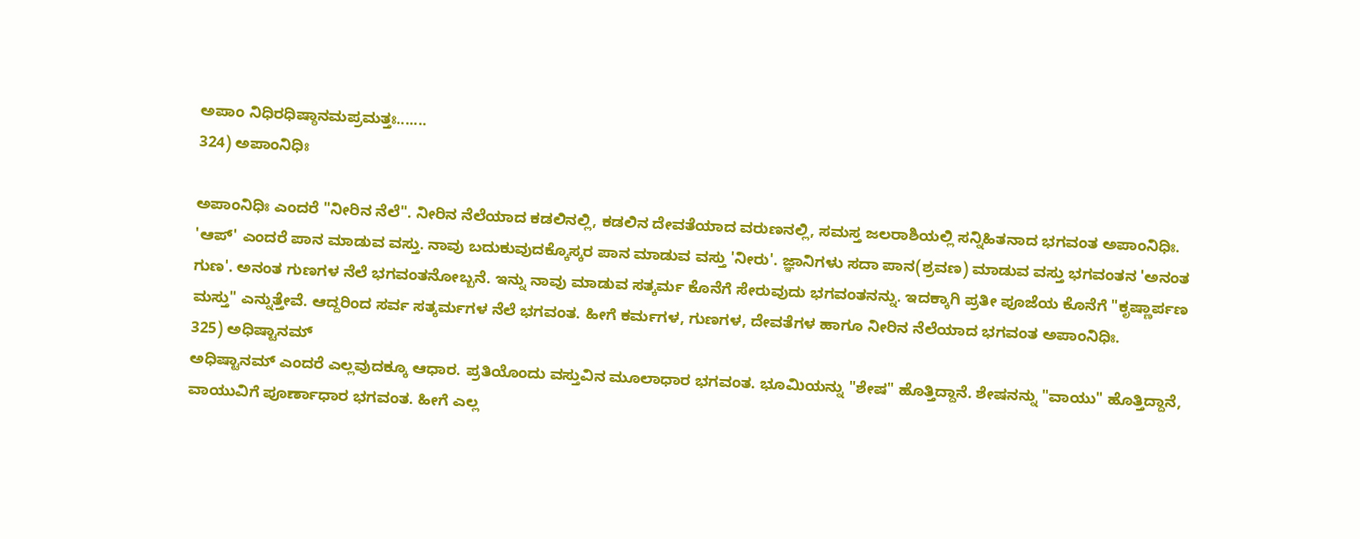ಅಪಾಂ ನಿಧಿರಧಿಷ್ಠಾನಮಪ್ರಮತ್ತಃ.......
324) ಅಪಾಂನಿಧಿಃ

ಅಪಾಂನಿಧಿಃ ಎಂದರೆ "ನೀರಿನ ನೆಲೆ". ನೀರಿನ ನೆಲೆಯಾದ ಕಡಲಿನಲ್ಲಿ, ಕಡಲಿನ ದೇವತೆಯಾದ ವರುಣನಲ್ಲಿ, ಸಮಸ್ತ ಜಲರಾಶಿಯಲ್ಲಿ ಸನ್ನಿಹಿತನಾದ ಭಗವಂತ ಅಪಾಂನಿಧಿಃ. 'ಆಪ್' ಎಂದರೆ ಪಾನ ಮಾಡುವ ವಸ್ತು. ನಾವು ಬದುಕುವುದಕ್ಕೊಸ್ಕರ ಪಾನ ಮಾಡುವ ವಸ್ತು 'ನೀರು'. ಜ್ಞಾನಿಗಳು ಸದಾ ಪಾನ(ಶ್ರವಣ) ಮಾಡುವ ವಸ್ತು ಭಗವಂತನ 'ಅನಂತ ಗುಣ'. ಅನಂತ ಗುಣಗಳ ನೆಲೆ ಭಗವಂತನೋಬ್ಬನೆ. ಇನ್ನು ನಾವು ಮಾಡುವ ಸತ್ಕರ್ಮ ಕೊನೆಗೆ ಸೇರುವುದು ಭಗವಂತನನ್ನು. ಇದಕ್ಕಾಗಿ ಪ್ರತೀ ಪೂಜೆಯ ಕೊನೆಗೆ "ಕೃಷ್ಣಾರ್ಪಣ ಮಸ್ತು" ಎನ್ನುತ್ತೇವೆ. ಆದ್ದರಿಂದ ಸರ್ವ ಸತ್ಕರ್ಮಗಳ ನೆಲೆ ಭಗವಂತ. ಹೀಗೆ ಕರ್ಮಗಳ, ಗುಣಗಳ, ದೇವತೆಗಳ ಹಾಗೂ ನೀರಿನ ನೆಲೆಯಾದ ಭಗವಂತ ಅಪಾಂನಿಧಿಃ.
325) ಅಧಿಷ್ಟಾನಮ್
ಅಧಿಷ್ಟಾನಮ್ ಎಂದರೆ ಎಲ್ಲವುದಕ್ಕೂ ಆಧಾರ. ಪ್ರತಿಯೊಂದು ವಸ್ತುವಿನ ಮೂಲಾಧಾರ ಭಗವಂತ. ಭೂಮಿಯನ್ನು "ಶೇಷ" ಹೊತ್ತಿದ್ದಾನೆ. ಶೇಷನನ್ನು "ವಾಯು" ಹೊತ್ತಿದ್ದಾನೆ, ವಾಯುವಿಗೆ ಪೂರ್ಣಾಧಾರ ಭಗವಂತ. ಹೀಗೆ ಎಲ್ಲ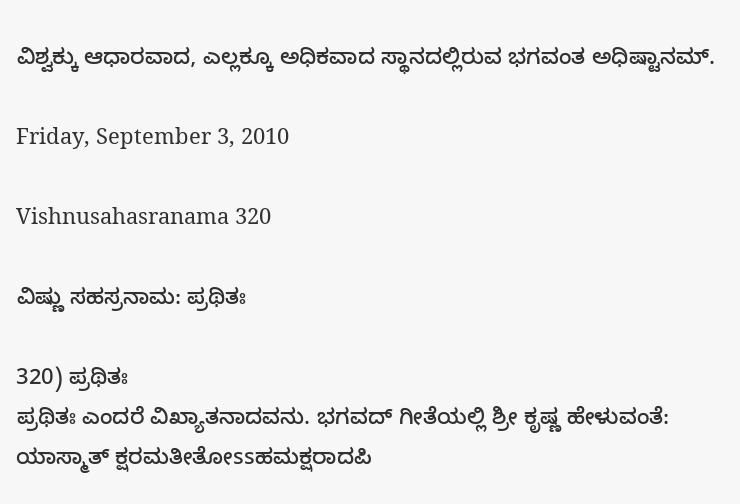ವಿಶ್ವಕ್ಕು ಆಧಾರವಾದ, ಎಲ್ಲಕ್ಕೂ ಅಧಿಕವಾದ ಸ್ಥಾನದಲ್ಲಿರುವ ಭಗವಂತ ಅಧಿಷ್ಟಾನಮ್.

Friday, September 3, 2010

Vishnusahasranama 320

ವಿಷ್ಣು ಸಹಸ್ರನಾಮ: ಪ್ರಥಿತಃ

320) ಪ್ರಥಿತಃ
ಪ್ರಥಿತಃ ಎಂದರೆ ವಿಖ್ಯಾತನಾದವನು. ಭಗವದ್ ಗೀತೆಯಲ್ಲಿ ಶ್ರೀ ಕೃಷ್ಣ ಹೇಳುವಂತೆ:
ಯಾಸ್ಮಾತ್ ಕ್ಷರಮತೀತೋssಹಮಕ್ಷರಾದಪಿ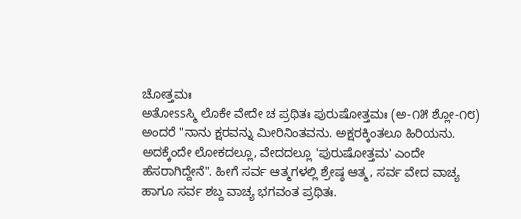ಚೋತ್ತಮಃ
ಅತೋssಸ್ಮಿ ಲೊಕೇ ವೇದೇ ಚ ಪ್ರಥಿತಃ ಪುರುಷೋತ್ತಮಃ (ಅ-೧೫ ಶ್ಲೋ-೧೮)
ಅಂದರೆ "ನಾನು ಕ್ಷರವನ್ನು ಮೀರಿನಿಂತವನು. ಅಕ್ಷರಕ್ಕಿಂತಲೂ ಹಿರಿಯನು. ಅದಕ್ಕೆಂದೇ ಲೋಕದಲ್ಲೂ, ವೇದದಲ್ಲೂ 'ಪುರುಷೋತ್ತಮ' ಎಂದೇ ಹೆಸರಾಗಿದ್ದೇನೆ". ಹೀಗೆ ಸರ್ವ ಆತ್ಮಗಳಲ್ಲಿ ಶ್ರೇಷ್ಠ ಆತ್ಮ, ಸರ್ವ ವೇದ ವಾಚ್ಯ ಹಾಗೂ ಸರ್ವ ಶಬ್ದ ವಾಚ್ಯ ಭಗವಂತ ಪ್ರಥಿತಃ.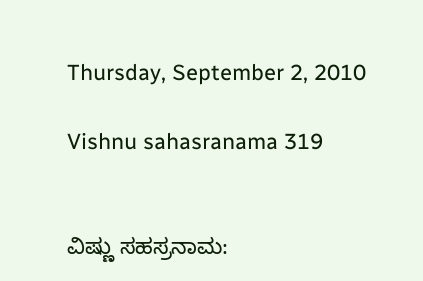Thursday, September 2, 2010

Vishnu sahasranama 319


ವಿಷ್ಣು ಸಹಸ್ರನಾಮ: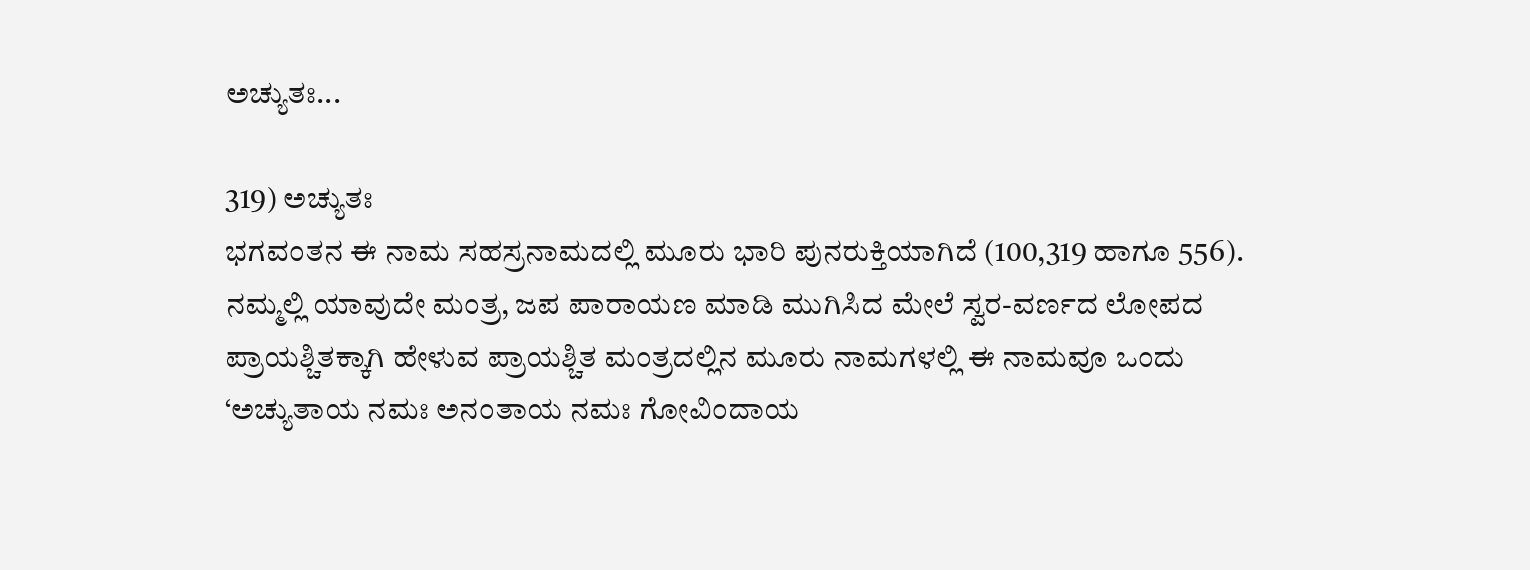ಅಚ್ಯುತಃ...

319) ಅಚ್ಯುತಃ
ಭಗವಂತನ ಈ ನಾಮ ಸಹಸ್ರನಾಮದಲ್ಲಿ ಮೂರು ಭಾರಿ ಪುನರುಕ್ತಿಯಾಗಿದೆ (100,319 ಹಾಗೂ 556). ನಮ್ಮಲ್ಲಿ ಯಾವುದೇ ಮಂತ್ರ, ಜಪ ಪಾರಾಯಣ ಮಾಡಿ ಮುಗಿಸಿದ ಮೇಲೆ ಸ್ವರ-ವರ್ಣದ ಲೋಪದ ಪ್ರಾಯಶ್ಚಿತಕ್ಕಾಗಿ ಹೇಳುವ ಪ್ರಾಯಶ್ಚಿತ ಮಂತ್ರದಲ್ಲಿನ ಮೂರು ನಾಮಗಳಲ್ಲಿ ಈ ನಾಮವೂ ಒಂದು ‘ಅಚ್ಯುತಾಯ ನಮಃ ಅನಂತಾಯ ನಮಃ ಗೋವಿಂದಾಯ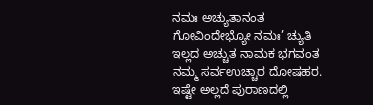ನಮಃ ಅಚ್ಯುತಾನಂತ ಗೋವಿಂದೇಭ್ಯೋ ನಮಃ’ ಚ್ಯುತಿ ಇಲ್ಲದ ಅಚ್ಚುತ ನಾಮಕ ಭಗವಂತ ನಮ್ಮ ಸರ್ವಉಚ್ಚಾರ ದೋಷಹರ. ಇಷ್ಟೇ ಅಲ್ಲದೆ ಪುರಾಣದಲ್ಲಿ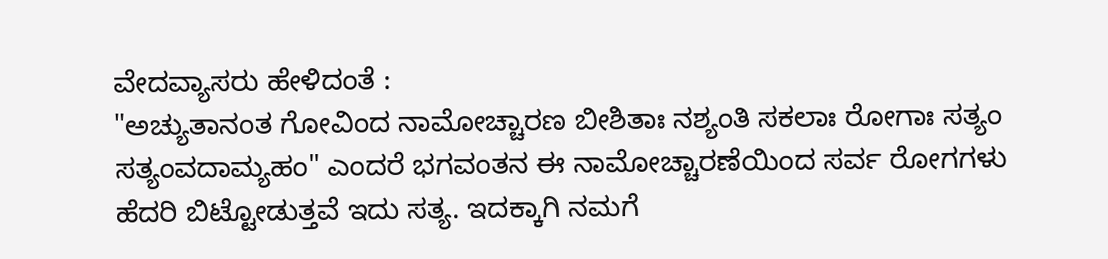ವೇದವ್ಯಾಸರು ಹೇಳಿದಂತೆ :
"ಅಚ್ಯುತಾನಂತ ಗೋವಿಂದ ನಾಮೋಚ್ಚಾರಣ ಬೀಶಿತಾಃ ನಶ್ಯಂತಿ ಸಕಲಾಃ ರೋಗಾಃ ಸತ್ಯಂ ಸತ್ಯಂವದಾಮ್ಯಹಂ" ಎಂದರೆ ಭಗವಂತನ ಈ ನಾಮೋಚ್ಚಾರಣೆಯಿಂದ ಸರ್ವ ರೋಗಗಳು ಹೆದರಿ ಬಿಟ್ಟೋಡುತ್ತವೆ ಇದು ಸತ್ಯ. ಇದಕ್ಕಾಗಿ ನಮಗೆ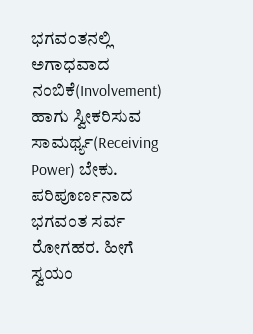ಭಗವಂತನಲ್ಲಿ ಅಗಾಧವಾದ ನಂಬಿಕೆ(Involvement) ಹಾಗು ಸ್ವೀಕರಿಸುವ ಸಾಮರ್ಥ್ಯ(Receiving Power) ಬೇಕು. ಪರಿಪೂರ್ಣನಾದ ಭಗವಂತ ಸರ್ವ ರೋಗಹರ. ಹೀಗೆ ಸ್ವಯಂ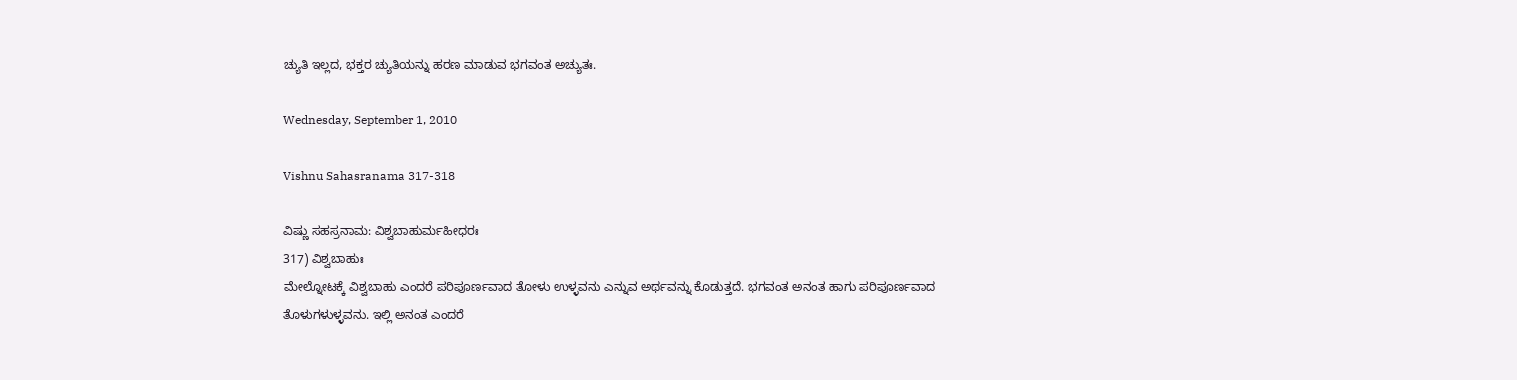ಚ್ಯುತಿ ಇಲ್ಲದ, ಭಕ್ತರ ಚ್ಯುತಿಯನ್ನು ಹರಣ ಮಾಡುವ ಭಗವಂತ ಅಚ್ಯುತಃ.

Wednesday, September 1, 2010

Vishnu Sahasranama 317-318

ವಿಷ್ಣು ಸಹಸ್ರನಾಮ: ವಿಶ್ವಬಾಹುರ್ಮಹೀಧರಃ
317) ವಿಶ್ವಬಾಹುಃ
ಮೇಲ್ನೋಟಕ್ಕೆ ವಿಶ್ವಬಾಹು ಎಂದರೆ ಪರಿಪೂರ್ಣವಾದ ತೋಳು ಉಳ್ಳವನು ಎನ್ನುವ ಅರ್ಥವನ್ನು ಕೊಡುತ್ತದೆ. ಭಗವಂತ ಅನಂತ ಹಾಗು ಪರಿಪೂರ್ಣವಾದ ತೊಳುಗಳುಳ್ಳವನು. ಇಲ್ಲಿ ಅನಂತ ಎಂದರೆ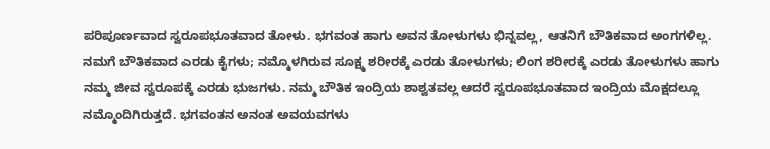ಪರಿಪೂರ್ಣವಾದ ಸ್ವರೂಪಭೂತವಾದ ತೋಳು. ಭಗವಂತ ಹಾಗು ಅವನ ತೋಳುಗಳು ಭಿನ್ನವಲ್ಲ, ಆತನಿಗೆ ಬೌತಿಕವಾದ ಅಂಗಗಳಿಲ್ಲ. ನಮಗೆ ಬೌತಿಕವಾದ ಎರಡು ಕೈಗಳು; ನಮ್ಮೊಳಗಿರುವ ಸೂಕ್ಷ್ಮ ಶರೀರಕ್ಕೆ ಎರಡು ತೋಳುಗಳು; ಲಿಂಗ ಶರೀರಕ್ಕೆ ಎರಡು ತೋಳುಗಳು ಹಾಗು ನಮ್ಮ ಜೀವ ಸ್ವರೂಪಕ್ಕೆ ಎರಡು ಭುಜಗಳು. ನಮ್ಮ ಬೌತಿಕ ಇಂದ್ರಿಯ ಶಾಶ್ವತವಲ್ಲ ಆದರೆ ಸ್ವರೂಪಭೂತವಾದ ಇಂದ್ರಿಯ ಮೊಕ್ಷದಲ್ಲೂ ನಮ್ಮೊಂದಿಗಿರುತ್ತದೆ. ಭಗವಂತನ ಅನಂತ ಅವಯವಗಳು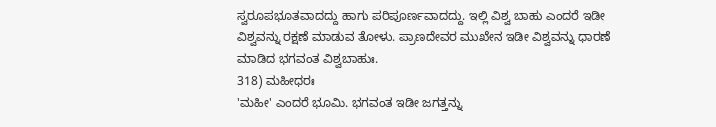ಸ್ವರೂಪಭೂತವಾದದ್ದು ಹಾಗು ಪರಿಪೂರ್ಣವಾದದ್ದು. ಇಲ್ಲಿ ವಿಶ್ವ ಬಾಹು ಎಂದರೆ ಇಡೀ ವಿಶ್ವವನ್ನು ರಕ್ಷಣೆ ಮಾಡುವ ತೋಳು. ಪ್ರಾಣದೇವರ ಮುಖೇನ ಇಡೀ ವಿಶ್ವವನ್ನು ಧಾರಣೆ ಮಾಡಿದ ಭಗವಂತ ವಿಶ್ವಬಾಹುಃ.
318) ಮಹೀಧರಃ
'ಮಹೀ' ಎಂದರೆ ಭೂಮಿ. ಭಗವಂತ ಇಡೀ ಜಗತ್ತನ್ನು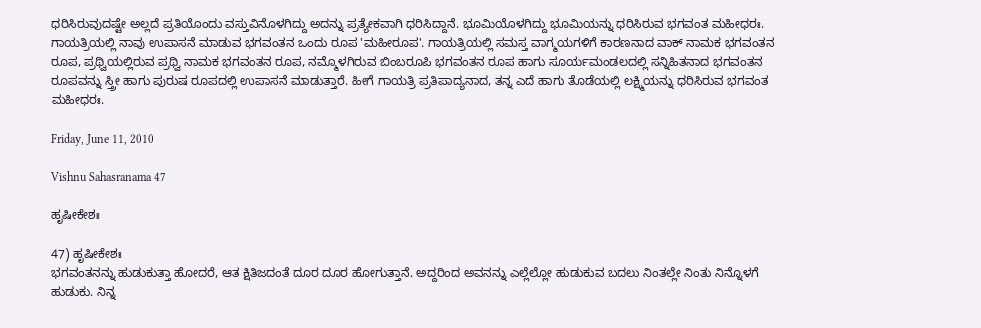ಧರಿಸಿರುವುದಷ್ಟೇ ಅಲ್ಲದೆ ಪ್ರತಿಯೊಂದು ವಸ್ತುವಿನೊಳಗಿದ್ದು ಅದನ್ನು ಪ್ರತ್ಯೇಕವಾಗಿ ಧರಿಸಿದ್ದಾನೆ. ಭೂಮಿಯೊಳಗಿದ್ದು ಭೂಮಿಯನ್ನು ಧರಿಸಿರುವ ಭಗವಂತ ಮಹೀಧರಃ. ಗಾಯತ್ರಿಯಲ್ಲಿ ನಾವು ಉಪಾಸನೆ ಮಾಡುವ ಭಗವಂತನ ಒಂದು ರೂಪ 'ಮಹೀರೂಪ'. ಗಾಯತ್ರಿಯಲ್ಲಿ ಸಮಸ್ತ ವಾಗ್ಮಯಗಳಿಗೆ ಕಾರಣನಾದ ವಾಕ್ ನಾಮಕ ಭಗವಂತನ ರೂಪ, ಪ್ರಥ್ವಿಯಲ್ಲಿರುವ ಪ್ರಥ್ವಿ ನಾಮಕ ಭಗವಂತನ ರೂಪ, ನಮ್ಮೊಳಗಿರುವ ಬಿಂಬರೂಪಿ ಭಗವಂತನ ರೂಪ ಹಾಗು ಸೂರ್ಯಮಂಡಲದಲ್ಲಿ ಸನ್ನಿಹಿತನಾದ ಭಗವಂತನ ರೂಪವನ್ನು ಸ್ತ್ರೀ ಹಾಗು ಪುರುಷ ರೂಪದಲ್ಲಿ ಉಪಾಸನೆ ಮಾಡುತ್ತಾರೆ. ಹೀಗೆ ಗಾಯತ್ರಿ ಪ್ರತಿಪಾದ್ಯನಾದ, ತನ್ನ ಎದೆ ಹಾಗು ತೊಡೆಯಲ್ಲಿ ಲಕ್ಷ್ಮಿಯನ್ನು ಧರಿಸಿರುವ ಭಗವಂತ ಮಹೀಧರಃ.

Friday, June 11, 2010

Vishnu Sahasranama 47

ಹೃಷೀಕೇಶಃ

47) ಹೃಷೀಕೇಶಃ
ಭಗವಂತನನ್ನು ಹುಡುಕುತ್ತಾ ಹೋದರೆ, ಆತ ಕ್ಷಿತಿಜದಂತೆ ದೂರ ದೂರ ಹೋಗುತ್ತಾನೆ. ಅದ್ದರಿಂದ ಅವನನ್ನು ಎಲ್ಲೆಲ್ಲೋ ಹುಡುಕುವ ಬದಲು ನಿಂತಲ್ಲೇ ನಿಂತು ನಿನ್ನೊಳಗೆ ಹುಡುಕು. ನಿನ್ನ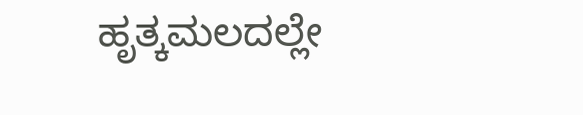ಹೃತ್ಕಮಲದಲ್ಲೇ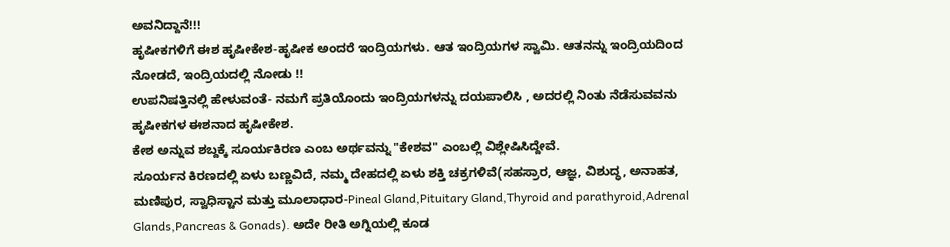ಅವನಿದ್ದಾನೆ!!!
ಹೃಷೀಕಗಳಿಗೆ ಈಶ ಹೃಷೀಕೇಶ-ಹೃಷೀಕ ಅಂದರೆ ಇಂದ್ರಿಯಗಳು. ಆತ ಇಂದ್ರಿಯಗಳ ಸ್ವಾಮಿ. ಆತನನ್ನು ಇಂದ್ರಿಯದಿಂದ ನೋಡದೆ, ಇಂದ್ರಿಯದಲ್ಲಿ ನೋಡು !!
ಉಪನಿಷತ್ತಿನಲ್ಲಿ ಹೇಳುವಂತೆ- ನಮಗೆ ಪ್ರತಿಯೊಂದು ಇಂದ್ರಿಯಗಳನ್ನು ದಯಪಾಲಿಸಿ , ಅದರಲ್ಲಿ ನಿಂತು ನೆಡೆಸುವವನು ಹೃಷೀಕಗಳ ಈಶನಾದ ಹೃಷೀಕೇಶ.
ಕೇಶ ಅನ್ನುವ ಶಬ್ದಕ್ಕೆ ಸೂರ್ಯಕಿರಣ ಎಂಬ ಅರ್ಥವನ್ನು "ಕೇಶವ" ಎಂಬಲ್ಲಿ ವಿಶ್ಲೇಷಿಸಿದ್ದೇವೆ.
ಸೂರ್ಯನ ಕಿರಣದಲ್ಲಿ ಏಳು ಬಣ್ಣವಿದೆ, ನಮ್ಮ ದೇಹದಲ್ಲಿ ಏಳು ಶಕ್ತಿ ಚಕ್ರಗಳಿವೆ(ಸಹಸ್ರಾರ, ಆಜ್ಞ, ವಿಶುದ್ಧ, ಅನಾಹತ, ಮಣಿಪುರ, ಸ್ವಾಧಿಸ್ಟಾನ ಮತ್ತು ಮೂಲಾಧಾರ-Pineal Gland,Pituitary Gland,Thyroid and parathyroid,Adrenal Glands,Pancreas & Gonads). ಅದೇ ರೀತಿ ಅಗ್ನಿಯಲ್ಲಿ ಕೂಡ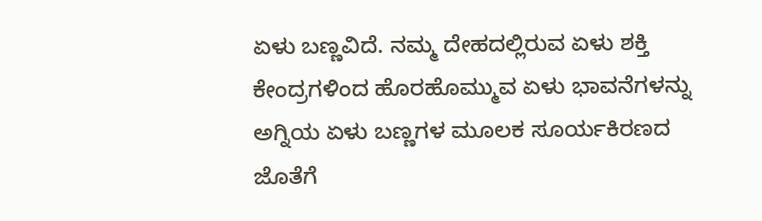ಏಳು ಬಣ್ಣವಿದೆ. ನಮ್ಮ ದೇಹದಲ್ಲಿರುವ ಏಳು ಶಕ್ತಿ ಕೇಂದ್ರಗಳಿಂದ ಹೊರಹೊಮ್ಮುವ ಏಳು ಭಾವನೆಗಳನ್ನು ಅಗ್ನಿಯ ಏಳು ಬಣ್ಣಗಳ ಮೂಲಕ ಸೂರ್ಯಕಿರಣದ ಜೊತೆಗೆ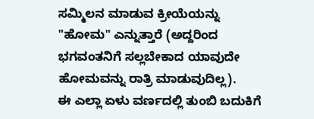ಸಮ್ಮಿಲನ ಮಾಡುವ ಕ್ರೀಯೆಯನ್ನು "ಹೋಮ" ಎನ್ನುತ್ತಾರೆ (ಅದ್ದರಿಂದ ಭಗವಂತನಿಗೆ ಸಲ್ಲಬೇಕಾದ ಯಾವುದೇ ಹೋಮವನ್ನು ರಾತ್ರಿ ಮಾಡುವುದಿಲ್ಲ).
ಈ ಎಲ್ಲಾ ಏಳು ವರ್ಣದಲ್ಲಿ ತುಂಬಿ ಬದುಕಿಗೆ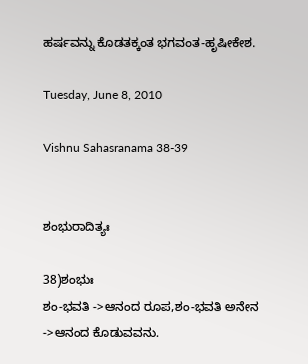ಹರ್ಷವನ್ನು ಕೊಡತಕ್ಕಂತ ಭಗವಂತ-ಹೃಷೀಕೇಶ.

Tuesday, June 8, 2010

Vishnu Sahasranama 38-39


ಶಂಭುರಾದಿತ್ಯಃ

38)ಶಂಭುಃ
ಶಂ-ಭವತಿ ->ಆನಂದ ರೂಪ,ಶಂ-ಭವತಿ ಅನೇನ ->ಆನಂದ ಕೊಡುವವನು.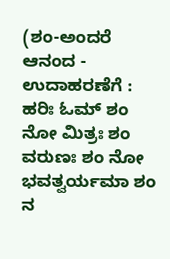(ಶಂ-ಅಂದರೆ ಆನಂದ - ಉದಾಹರಣೆಗೆ : ಹರಿಃ ಓಮ್ ಶಂ ನೋ ಮಿತ್ರಃ ಶಂ ವರುಣಃ ಶಂ ನೋ ಭವತ್ವರ್ಯಮಾ ಶಂ ನ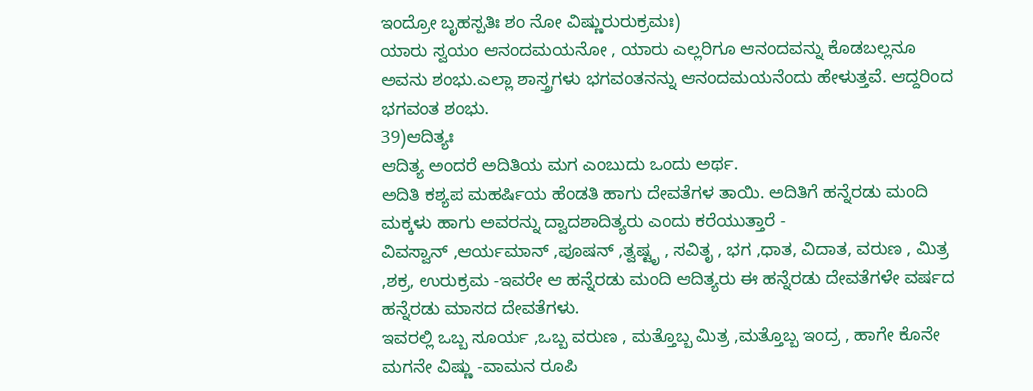ಇಂದ್ರೋ ಬೃಹಸ್ಪತಿಃ ಶಂ ನೋ ವಿಷ್ಣುರುರುಕ್ರಮಃ)
ಯಾರು ಸ್ವಯಂ ಆನಂದಮಯನೋ , ಯಾರು ಎಲ್ಲರಿಗೂ ಆನಂದವನ್ನು ಕೊಡಬಲ್ಲನೂ ಅವನು ಶಂಭು.ಎಲ್ಲಾ ಶಾಸ್ತ್ರಗಳು ಭಗವಂತನನ್ನು ಆನಂದಮಯನೆಂದು ಹೇಳುತ್ತವೆ. ಆದ್ದರಿಂದ ಭಗವಂತ ಶಂಭು.
39)ಆದಿತ್ಯಃ
ಆದಿತ್ಯ ಅಂದರೆ ಅದಿತಿಯ ಮಗ ಎಂಬುದು ಒಂದು ಅರ್ಥ.
ಅದಿತಿ ಕಶ್ಯಪ ಮಹರ್ಷಿಯ ಹೆಂಡತಿ ಹಾಗು ದೇವತೆಗಳ ತಾಯಿ. ಅದಿತಿಗೆ ಹನ್ನೆರಡು ಮಂದಿ ಮಕ್ಕಳು ಹಾಗು ಅವರನ್ನು ದ್ವಾದಶಾದಿತ್ಯರು ಎಂದು ಕರೆಯುತ್ತಾರೆ -
ವಿವಸ್ವಾನ್ ,ಆರ್ಯಮಾನ್ ,ಪೂಷನ್ ,ತ್ವಷ್ಟೃ , ಸವಿತೃ , ಭಗ ,ಧಾತ, ವಿದಾತ, ವರುಣ , ಮಿತ್ರ ,ಶಕ್ರ, ಉರುಕ್ರಮ -ಇವರೇ ಆ ಹನ್ನೆರಡು ಮಂದಿ ಆದಿತ್ಯರು ಈ ಹನ್ನೆರಡು ದೇವತೆಗಳೇ ವರ್ಷದ ಹನ್ನೆರಡು ಮಾಸದ ದೇವತೆಗಳು.
ಇವರಲ್ಲಿ ಒಬ್ಬ ಸೂರ್ಯ ,ಒಬ್ಬ ವರುಣ , ಮತ್ತೊಬ್ಬ ಮಿತ್ರ ,ಮತ್ತೊಬ್ಬ ಇಂದ್ರ , ಹಾಗೇ ಕೊನೇ ಮಗನೇ ವಿಷ್ಣು -ವಾಮನ ರೂಪಿ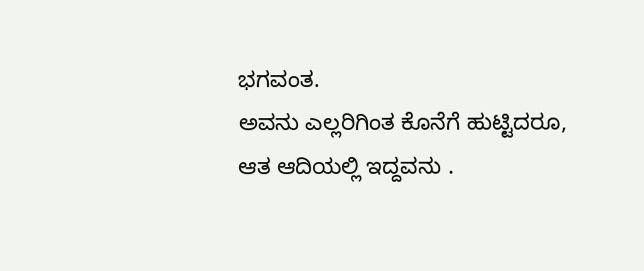ಭಗವಂತ.
ಅವನು ಎಲ್ಲರಿಗಿಂತ ಕೊನೆಗೆ ಹುಟ್ಟಿದರೂ, ಆತ ಆದಿಯಲ್ಲಿ ಇದ್ದವನು .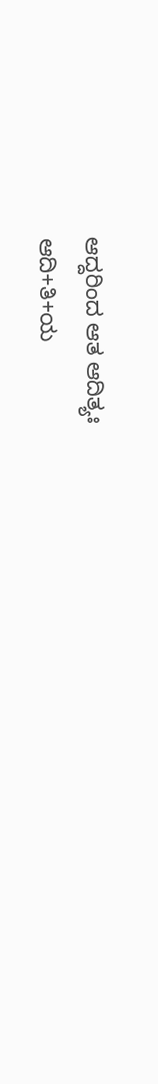ಆದ್ದರಿಂದ ಆತ ಆದಿತ್ಯಃ
ಆದಿ+ತಿ+ಯ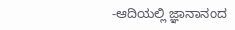-ಆದಿಯಲ್ಲಿ ಜ್ಞಾನಾನಂದ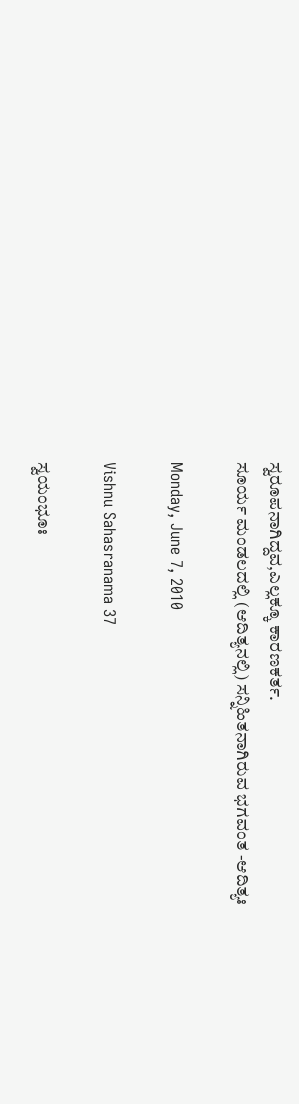ಸ್ವರೂಪನಾಗಿದ್ದವ,ಎಲ್ಲಕ್ಕೂ ಕಾರಣಕರ್ತ.
ಸೂರ್ಯ ಮಂಡಲದಲ್ಲಿ (ಆದಿತ್ಯನಲ್ಲಿ) ಸನ್ನಿಹಿತನಾಗಿರುವ ಭಗವಂತ -ಆದಿತ್ಯಃ

Monday, June 7, 2010

Vishnu Sahasranama 37

ಸ್ವಯಂಭೂಃ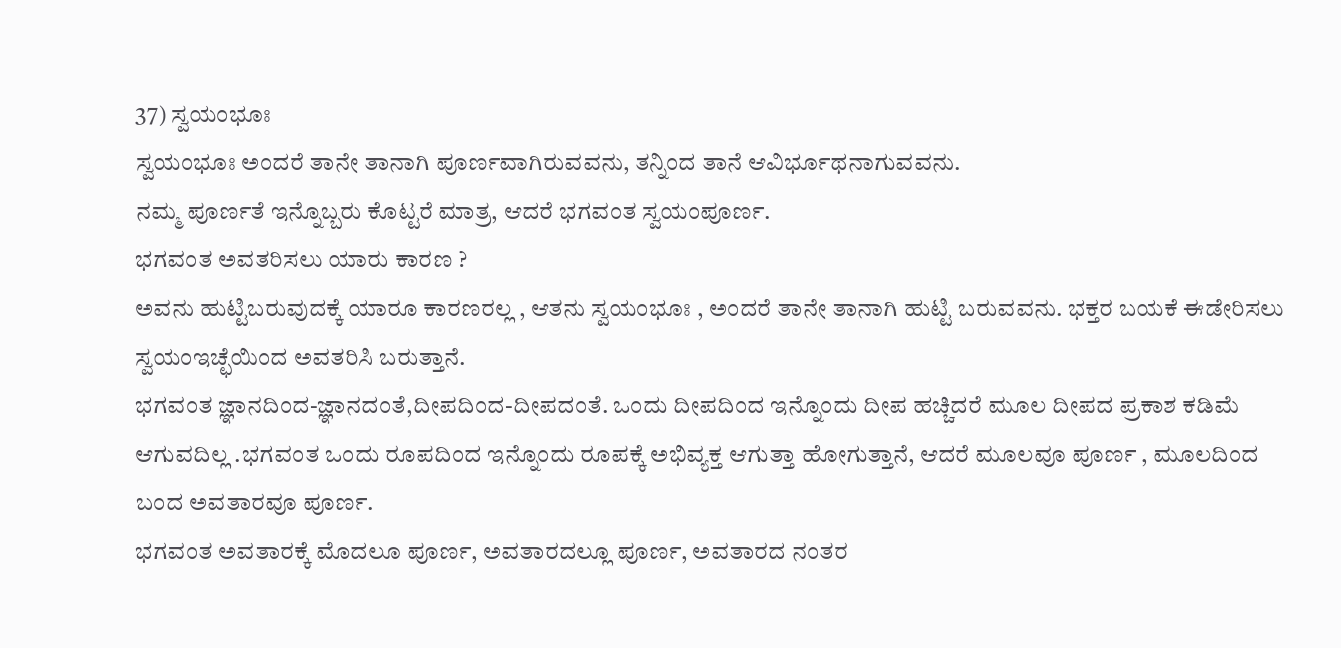37) ಸ್ವಯಂಭೂಃ
ಸ್ವಯಂಭೂಃ ಅಂದರೆ ತಾನೇ ತಾನಾಗಿ ಪೂರ್ಣವಾಗಿರುವವನು, ತನ್ನಿಂದ ತಾನೆ ಆವಿರ್ಭೂಥನಾಗುವವನು.
ನಮ್ಮ ಪೂರ್ಣತೆ ಇನ್ನೊಬ್ಬರು ಕೊಟ್ಟರೆ ಮಾತ್ರ, ಆದರೆ ಭಗವಂತ ಸ್ವಯಂಪೂರ್ಣ.
ಭಗವಂತ ಅವತರಿಸಲು ಯಾರು ಕಾರಣ ?
ಅವನು ಹುಟ್ಟಿಬರುವುದಕ್ಕೆ ಯಾರೂ ಕಾರಣರಲ್ಲ , ಆತನು ಸ್ವಯಂಭೂಃ , ಅಂದರೆ ತಾನೇ ತಾನಾಗಿ ಹುಟ್ಟಿ ಬರುವವನು. ಭಕ್ತರ ಬಯಕೆ ಈಡೇರಿಸಲು ಸ್ವಯಂಇಚ್ಛೆಯಿಂದ ಅವತರಿಸಿ ಬರುತ್ತಾನೆ.
ಭಗವಂತ ಜ್ಞಾನದಿಂದ-ಜ್ಞಾನದಂತೆ,ದೀಪದಿಂದ-ದೀಪದಂತೆ. ಒಂದು ದೀಪದಿಂದ ಇನ್ನೊಂದು ದೀಪ ಹಚ್ಚಿದರೆ ಮೂಲ ದೀಪದ ಪ್ರಕಾಶ ಕಡಿಮೆ ಆಗುವದಿಲ್ಲ .ಭಗವಂತ ಒಂದು ರೂಪದಿಂದ ಇನ್ನೊಂದು ರೂಪಕ್ಕೆ ಅಭಿವ್ಯಕ್ತ ಆಗುತ್ತಾ ಹೋಗುತ್ತಾನೆ, ಆದರೆ ಮೂಲವೂ ಪೂರ್ಣ , ಮೂಲದಿಂದ ಬಂದ ಅವತಾರವೂ ಪೂರ್ಣ.
ಭಗವಂತ ಅವತಾರಕ್ಕೆ ಮೊದಲೂ ಪೂರ್ಣ, ಅವತಾರದಲ್ಲೂ ಪೂರ್ಣ, ಅವತಾರದ ನಂತರ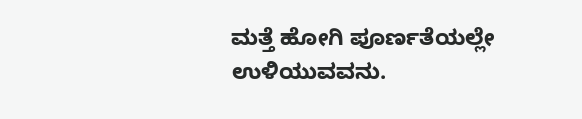ಮತ್ತೆ ಹೋಗಿ ಪೂರ್ಣತೆಯಲ್ಲೇ ಉಳಿಯುವವನು.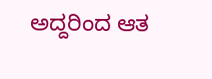ಅದ್ದರಿಂದ ಆತ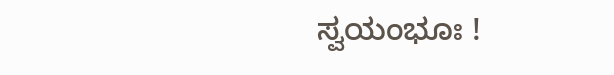ಸ್ವಯಂಭೂಃ !